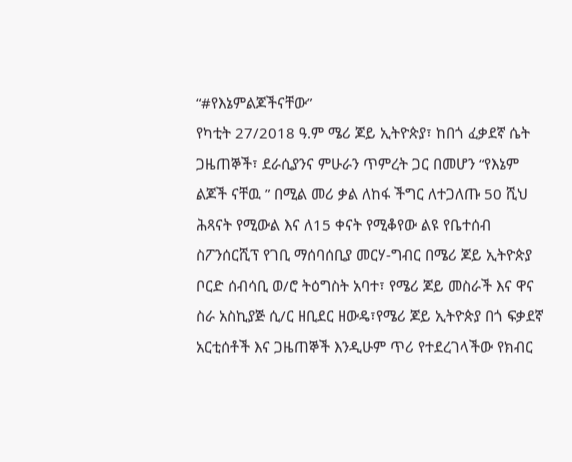“#የእኔምልጆችናቸው”
የካቲት 27/2018 ዓ.ም ሜሪ ጆይ ኢትዮጵያ፣ ከበጎ ፈቃደኛ ሴት ጋዜጠኞች፣ ደራሲያንና ምሁራን ጥምረት ጋር በመሆን “የእኔም ልጆች ናቸዉ ” በሚል መሪ ቃል ለከፋ ችግር ለተጋለጡ 50 ሺህ ሕጻናት የሚውል እና ለ15 ቀናት የሚቆየው ልዩ የቤተሰብ ስፖንሰርሺፕ የገቢ ማሰባሰቢያ መርሃ-ግብር በሜሪ ጆይ ኢትዮጵያ ቦርድ ሰብሳቢ ወ/ሮ ትዕግስት አባተ፣ የሜሪ ጆይ መስራች እና ዋና ስራ አስኪያጅ ሲ/ር ዘቢደር ዘውዴ፣የሜሪ ጆይ ኢትዮጵያ በጎ ፍቃደኛ አርቲሰቶች እና ጋዜጠኞች እንዲሁም ጥሪ የተደረገላችው የክብር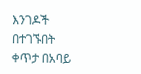እንገዶች በተገኙበት ቀጥታ በአባይ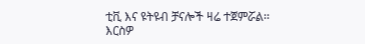ቲቪ እና ዩትዩብ ቻናሎች ዛሬ ተጀምሯል፡፡
እርስዎ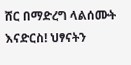ሸር በማድረግ ላልሰሙት እናድርስ! ህፃናትን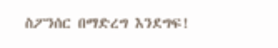ስፖንሰር በማድረግ እንደግፍ!